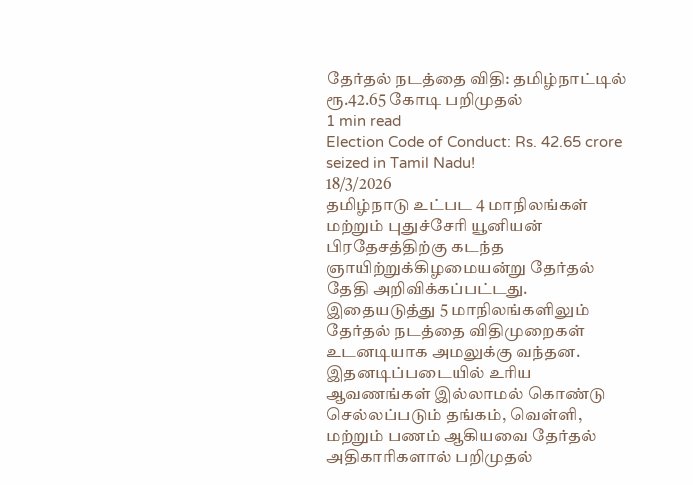தேர்தல் நடத்தை விதி: தமிழ்நாட்டில் ரூ.42.65 கோடி பறிமுதல்
1 min read
Election Code of Conduct: Rs. 42.65 crore seized in Tamil Nadu!
18/3/2026
தமிழ்நாடு உட்பட 4 மாநிலங்கள் மற்றும் புதுச்சேரி யூனியன் பிரதேசத்திற்கு கடந்த ஞாயிற்றுக்கிழமையன்று தேர்தல் தேதி அறிவிக்கப்பட்டது. இதையடுத்து 5 மாநிலங்களிலும் தேர்தல் நடத்தை விதிமுறைகள் உடனடியாக அமலுக்கு வந்தன.
இதனடிப்படையில் உரிய ஆவணங்கள் இல்லாமல் கொண்டு செல்லப்படும் தங்கம், வெள்ளி, மற்றும் பணம் ஆகியவை தேர்தல் அதிகாரிகளால் பறிமுதல்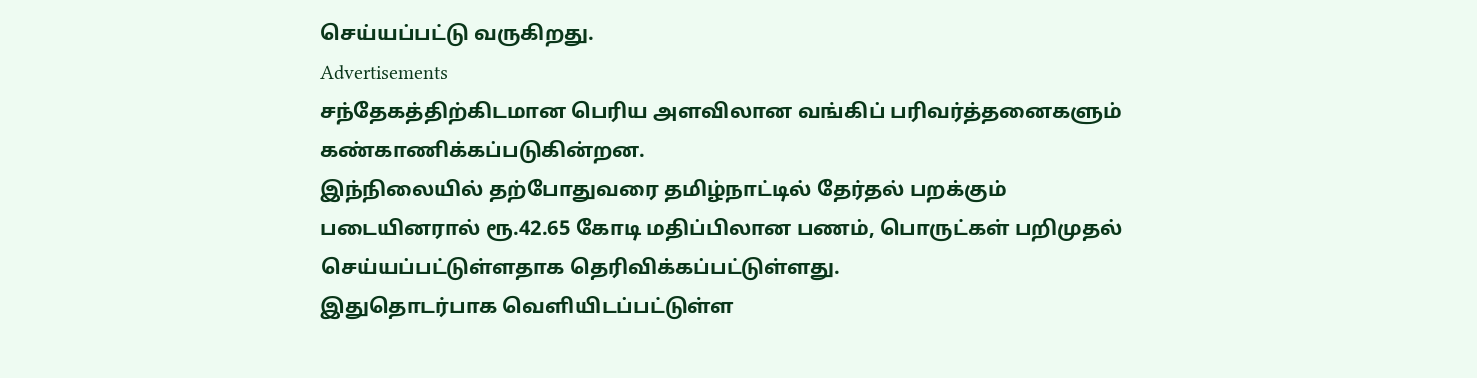செய்யப்பட்டு வருகிறது.
Advertisements
சந்தேகத்திற்கிடமான பெரிய அளவிலான வங்கிப் பரிவர்த்தனைகளும் கண்காணிக்கப்படுகின்றன.
இந்நிலையில் தற்போதுவரை தமிழ்நாட்டில் தேர்தல் பறக்கும் படையினரால் ரூ.42.65 கோடி மதிப்பிலான பணம், பொருட்கள் பறிமுதல் செய்யப்பட்டுள்ளதாக தெரிவிக்கப்பட்டுள்ளது.
இதுதொடர்பாக வெளியிடப்பட்டுள்ள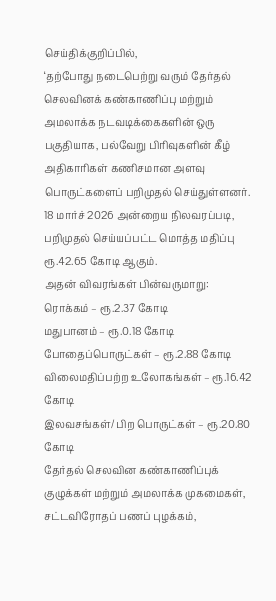செய்திக்குறிப்பில்,
‘தற்போது நடைபெற்று வரும் தேர்தல் செலவினக் கண்காணிப்பு மற்றும் அமலாக்க நடவடிக்கைகளின் ஒரு பகுதியாக, பல்வேறு பிரிவுகளின் கீழ் அதிகாரிகள் கணிசமான அளவு பொருட்களைப் பறிமுதல் செய்துள்ளனர். 18 மார்ச் 2026 அன்றைய நிலவரப்படி, பறிமுதல் செய்யப்பட்ட மொத்த மதிப்பு ரூ.42.65 கோடி ஆகும்.
அதன் விவரங்கள் பின்வருமாறு:
ரொக்கம் – ரூ.2.37 கோடி
மதுபானம் – ரூ.0.18 கோடி
போதைப்பொருட்கள் – ரூ.2.88 கோடி
விலைமதிப்பற்ற உலோகங்கள் – ரூ.16.42 கோடி
இலவசங்கள்/ பிற பொருட்கள் – ரூ.20.80 கோடி
தேர்தல் செலவின கண்காணிப்புக் குழுக்கள் மற்றும் அமலாக்க முகமைகள், சட்டவிரோதப் பணப் புழக்கம்,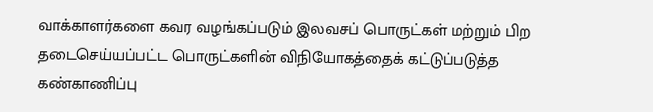வாக்காளர்களை கவர வழங்கப்படும் இலவசப் பொருட்கள் மற்றும் பிற தடைசெய்யப்பட்ட பொருட்களின் விநியோகத்தைக் கட்டுப்படுத்த கண்காணிப்பு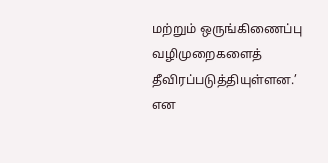மற்றும் ஒருங்கிணைப்பு வழிமுறைகளைத் தீவிரப்படுத்தியுள்ளன.’ என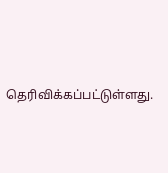தெரிவிக்கப்பட்டுள்ளது.